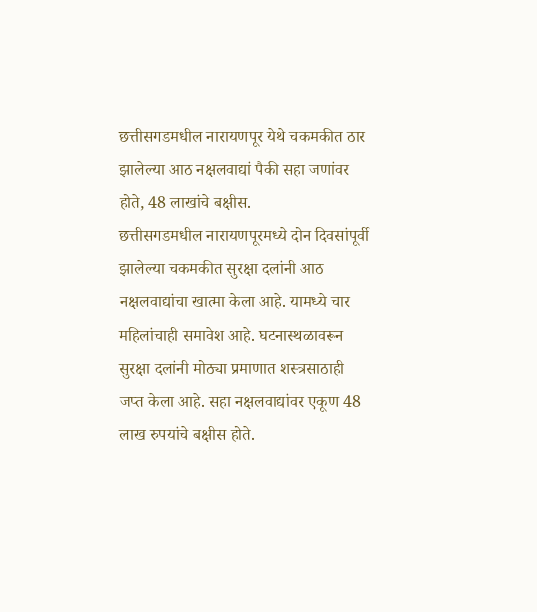छत्तीसगडमधील नारायणपूर येथे चकमकीत ठार झालेल्या आठ नक्षलवाद्यां पैकी सहा जणांवर होते, 48 लाखांचे बक्षीस.
छत्तीसगडमधील नारायणपूरमध्ये दोन दिवसांपूर्वी झालेल्या चकमकीत सुरक्षा दलांनी आठ नक्षलवाद्यांचा खात्मा केला आहे. यामध्ये चार महिलांचाही समावेश आहे. घटनास्थळावरून सुरक्षा दलांनी मोठ्या प्रमाणात शस्त्रसाठाही जप्त केला आहे. सहा नक्षलवाद्यांवर एकूण 48 लाख रुपयांचे बक्षीस होते.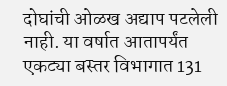दोघांची ओळख अद्याप पटलेली नाही. या वर्षात आतापर्यंत एकट्या बस्तर विभागात 131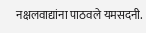नक्षलवाद्यांना पाठवले यमसदनी.